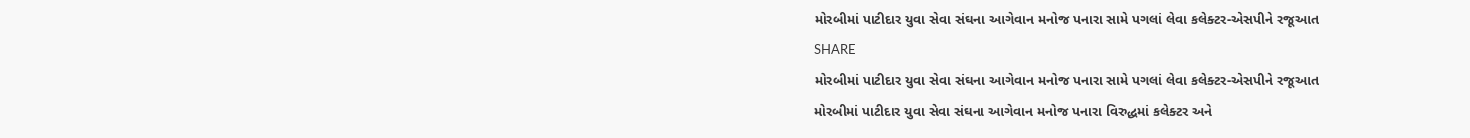મોરબીમાં પાટીદાર યુવા સેવા સંઘના આગેવાન મનોજ પનારા સામે પગલાં લેવા કલેક્ટર-એસપીને રજૂઆત
SHARE
મોરબીમાં પાટીદાર યુવા સેવા સંઘના આગેવાન મનોજ પનારા સામે પગલાં લેવા કલેક્ટર-એસપીને રજૂઆત
મોરબીમાં પાટીદાર યુવા સેવા સંઘના આગેવાન મનોજ પનારા વિરુદ્ધમાં કલેક્ટર અને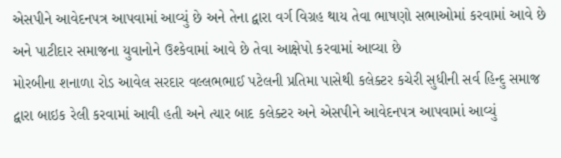એસપીને આવેદનપત્ર આપવામાં આવ્યું છે અને તેના દ્વારા વર્ગ વિગ્રહ થાય તેવા ભાષણો સભાઓમાં કરવામાં આવે છે અને પાટીદાર સમાજના યુવાનોને ઉશ્કેવામાં આવે છે તેવા આક્ષેપો કરવામાં આવ્યા છે
મોરબીના શનાળા રોડ આવેલ સરદાર વલ્લભભાઈ પટેલની પ્રતિમા પાસેથી કલેક્ટર કચેરી સુધીની સર્વ હિન્દુ સમાજ દ્વારા બાઇક રેલી કરવામાં આવી હતી અને ત્યાર બાદ કલેક્ટર અને એસપીને આવેદનપત્ર આપવામાં આવ્યું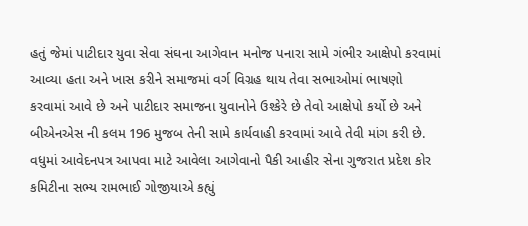હતું જેમાં પાટીદાર યુવા સેવા સંઘના આગેવાન મનોજ પનારા સામે ગંભીર આક્ષેપો કરવામાં આવ્યા હતા અને ખાસ કરીને સમાજમાં વર્ગ વિગ્રહ થાય તેવા સભાઓમાં ભાષણો કરવામાં આવે છે અને પાટીદાર સમાજના યુવાનોને ઉશ્કેરે છે તેવો આક્ષેપો કર્યો છે અને બીએનએસ ની કલમ 196 મુજબ તેની સામે કાર્યવાહી કરવામાં આવે તેવી માંગ કરી છે. વધુમાં આવેદનપત્ર આપવા માટે આવેલા આગેવાનો પૈકી આહીર સેના ગુજરાત પ્રદેશ કોર કમિટીના સભ્ય રામભાઈ ગોજીયાએ કહ્યું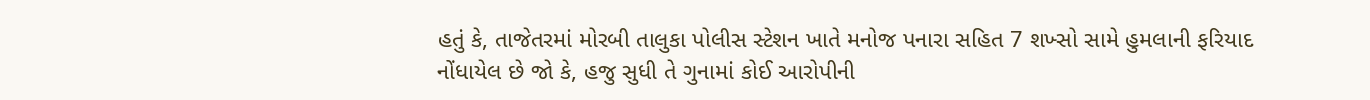હતું કે, તાજેતરમાં મોરબી તાલુકા પોલીસ સ્ટેશન ખાતે મનોજ પનારા સહિત 7 શખ્સો સામે હુમલાની ફરિયાદ નોંધાયેલ છે જો કે, હજુ સુધી તે ગુનામાં કોઈ આરોપીની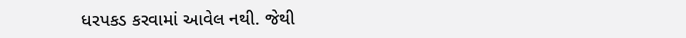ધરપકડ કરવામાં આવેલ નથી. જેથી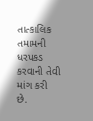તાત્કાલિક તમામની ધરપકડ કરવાની તેવી માંગ કરી છે.